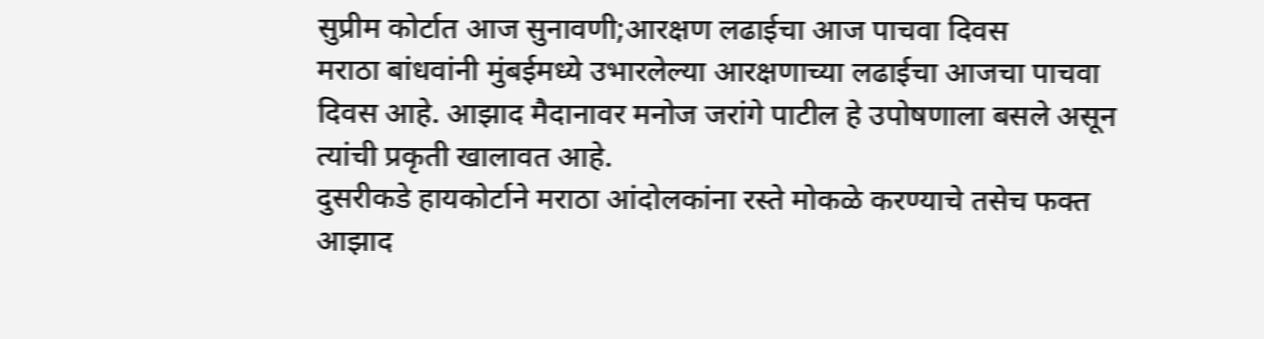सुप्रीम कोर्टात आज सुनावणी;आरक्षण लढाईचा आज पाचवा दिवस
मराठा बांधवांनी मुंबईमध्ये उभारलेल्या आरक्षणाच्या लढाईचा आजचा पाचवा दिवस आहे. आझाद मैदानावर मनोज जरांगे पाटील हे उपोषणाला बसले असून त्यांची प्रकृती खालावत आहे.
दुसरीकडे हायकोर्टाने मराठा आंदोलकांना रस्ते मोकळे करण्याचे तसेच फक्त आझाद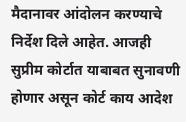मैदानावर आंदोलन करण्याचे निर्देश दिले आहेत. आजही सुप्रीम कोर्टात याबाबत सुनावणी होणार असून कोर्ट काय आदेश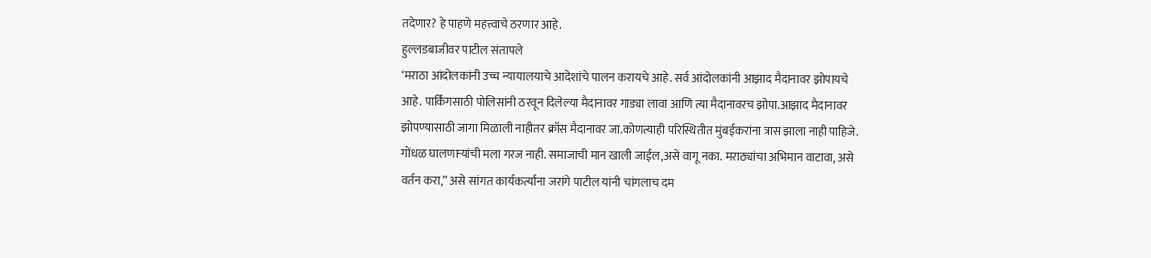तदेणार? हे पाहणे महत्त्वाचे ठरणार आहे.
हुल्लडबाजीवर पाटील संतापले
‘मराठा आंदोलकांनी उच्च न्यायालयाचे आदेशांचे पालन करायचे आहे. सर्व आंदोलकांनी आझाद मैदानावर झोपायचे आहे. पार्किंगसाठी पोलिसांनी ठरवून दिलेल्या मैदानावर गाड्या लावा आणि त्या मैदानावरच झोपा.आझाद मैदानावर झोपण्यासाठी जागा मिळाली नाहीतर क्रॉस मैदानावर जा.कोणत्याही परिस्थितीत मुंबईकरांना त्रास झाला नाही पाहिजे. गोंधळ घालणाऱ्यांची मला गरज नाही. समाजाची मान खाली जाईल,असे वागू नका. मराठ्यांचा अभिमान वाटावा, असे वर्तन करा,” असे सांगत कार्यकर्त्यांना जरांगे पाटील यांनी चांगलाच दम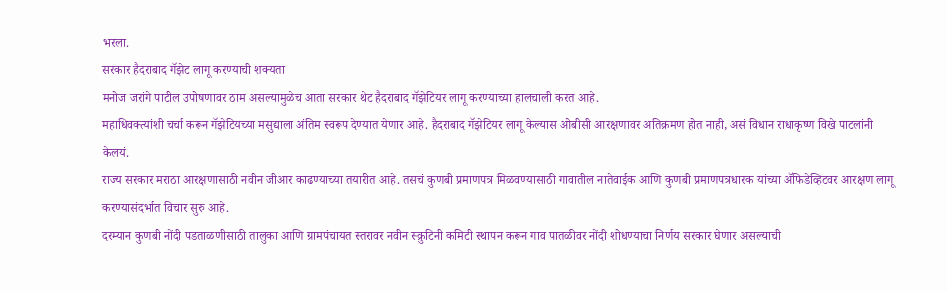भरला.
सरकार हैदराबाद गॅझेट लागू करण्याची शक्यता
मनोज जरांगे पाटील उपोषणावर ठाम असल्यामुळेच आता सरकार थेट हैदराबाद गॅझेटियर लागू करण्याच्या हालचाली करत आहे.
महाधिवक्त्यांशी चर्चा करून गॅझेटियच्या मसुद्याला अंतिम स्वरूप देण्यात येणार आहे. हैदराबाद गॅझेटियर लागू केल्यास ओबीसी आरक्षणावर अतिक्रमण होत नाही, असं विधान राधाकृष्ण विखे पाटलांनी केलयं.
राज्य सरकार मराठा आरक्षणासाठी नवीन जीआर काढण्याच्या तयारीत आहे. तसचं कुणबी प्रमाणपत्र मिळवण्यासाठी गावातील नातेवाईक आणि कुणबी प्रमाणपत्रधारक यांच्या ॲफिडेव्हिटवर आरक्षण लागू करण्यासंदर्भात विचार सुरु आहे.
दरम्यान कुणबी नोंदी पडताळणीसाठी तालुका आणि ग्रामपंचायत स्तरावर नवीन स्क्रुटिनी कमिटी स्थापन करून गाव पातळीवर नोंदी शोधण्याचा निर्णय सरकार घेणार असल्याची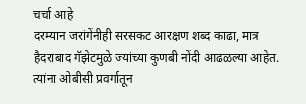चर्चा आहे
दरम्यान जरांगेंनीही सरसकट आरक्षण शब्द काढा, मात्र हैदराबाद गॅझेटमुळे ज्यांच्या कुणबी नोंदी आढळल्या आहेत. त्यांना ओबीसी प्रवर्गातून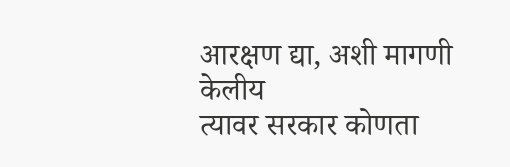आरक्षण द्या, अशी मागणी केलीय
त्यावर सरकार कोणता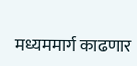मध्यममार्ग काढणार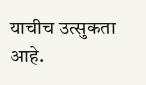याचीच उत्सुकता आहे.